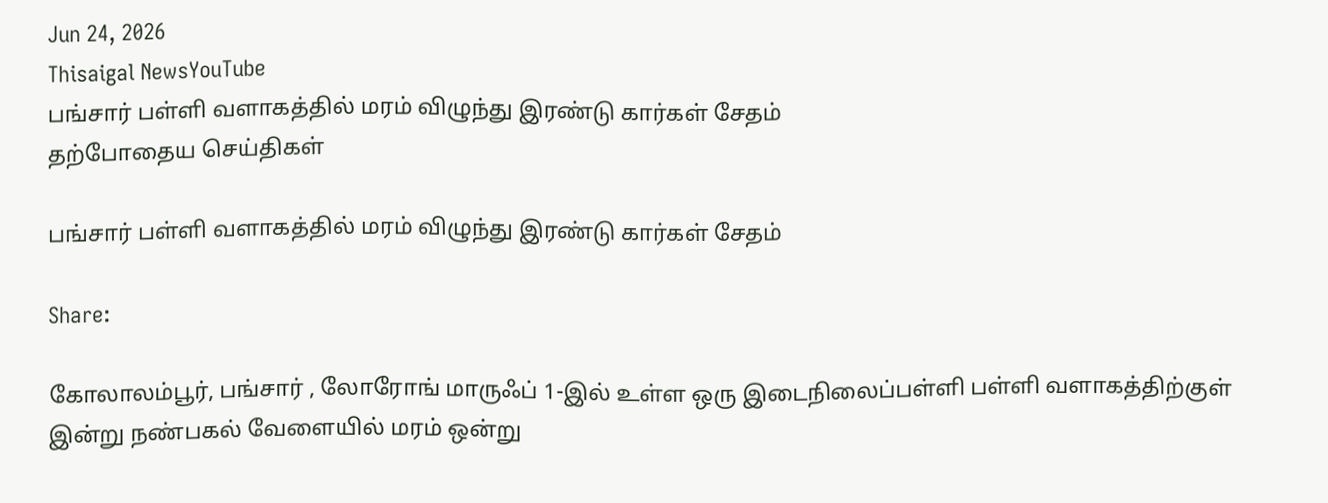Jun 24, 2026
Thisaigal NewsYouTube
பங்சார் பள்ளி வளாகத்தில் மரம் விழுந்து இரண்டு கார்கள் சேதம்
தற்போதைய செய்திகள்

பங்சார் பள்ளி வளாகத்தில் மரம் விழுந்து இரண்டு கார்கள் சேதம்

Share:

கோலாலம்பூர், பங்சார் , லோரோங் மாருஃப் 1-இல் உள்ள ஒரு இடைநிலைப்பள்ளி பள்ளி வளாகத்திற்குள் இன்று நண்பகல் வேளையில் மரம் ஒன்று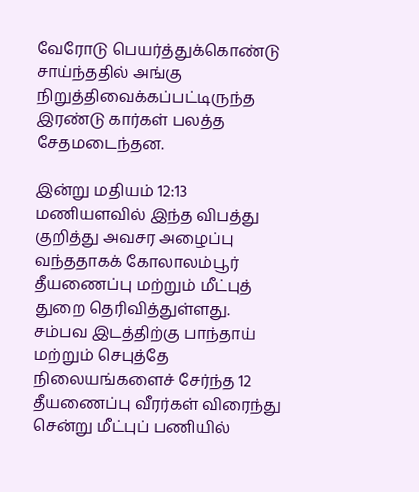வேரோடு பெயர்த்துக்கொண்டு சாய்ந்ததில் அங்கு நிறுத்திவைக்கப்பட்டிருந்த இரண்டு கார்கள் பலத்த சேதமடைந்தன.

இன்று மதியம் 12:13 மணியளவில் இந்த விபத்து குறித்து அவசர அழைப்பு வந்ததாகக் கோலாலம்பூர் தீயணைப்பு மற்றும் மீட்புத் துறை தெரிவித்துள்ளது. சம்பவ இடத்திற்கு பாந்தாய் மற்றும் செபுத்தே நிலையங்களைச் சேர்ந்த 12 தீயணைப்பு வீரர்கள் விரைந்து சென்று மீட்புப் பணியில்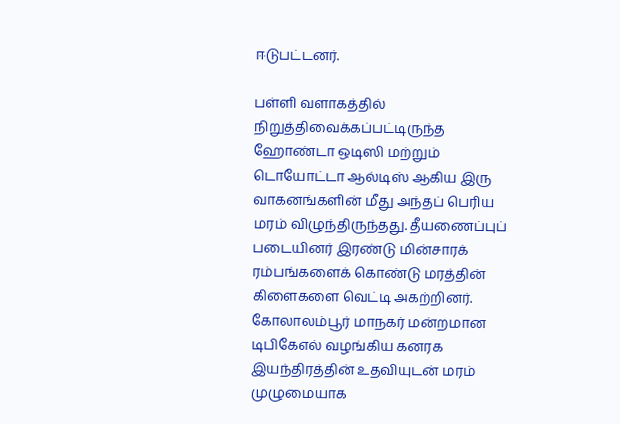ஈடுபட்டனர்.

பள்ளி வளாகத்தில் நிறுத்திவைக்கப்பட்டிருந்த ஹோண்டா ஒடிஸி மற்றும் டொயோட்டா ஆல்டிஸ் ஆகிய இரு வாகனங்களின் மீது அந்தப் பெரிய மரம் விழுந்திருந்தது. தீயணைப்புப் படையினர் இரண்டு மின்சாரக் ரம்பங்களைக் கொண்டு மரத்தின் கிளைகளை வெட்டி அகற்றினர். கோலாலம்பூர் மாநகர் மன்றமான டிபிகேஎல் வழங்கிய கனரக இயந்திரத்தின் உதவியுடன் மரம் முழுமையாக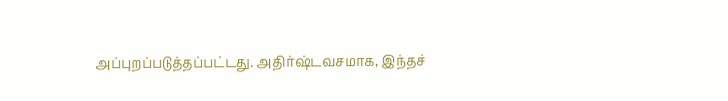அப்புறப்படுத்தப்பட்டது. அதிர்ஷ்டவசமாக, இந்தச்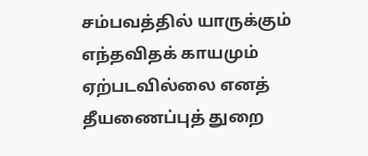சம்பவத்தில் யாருக்கும் எந்தவிதக் காயமும் ஏற்படவில்லை எனத் தீயணைப்புத் துறை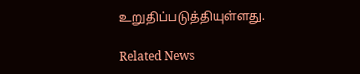உறுதிப்படுத்தியுள்ளது.

Related News